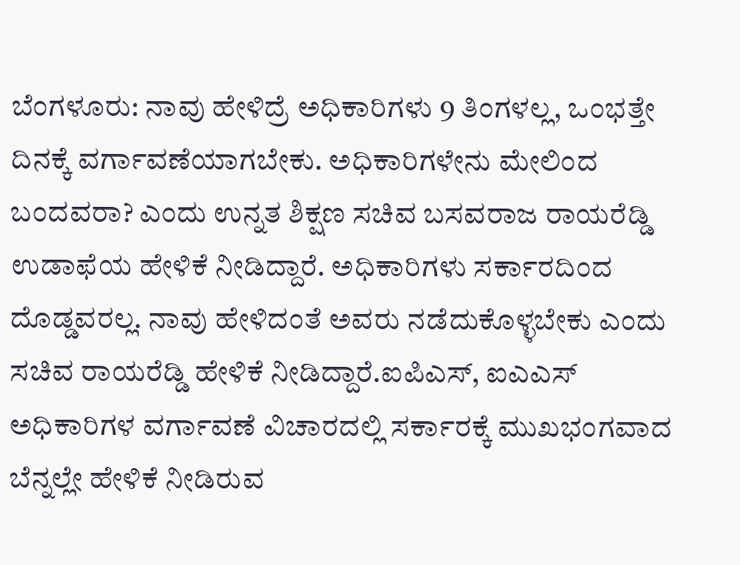ಬೆಂಗಳೂರು: ನಾವು ಹೇಳಿದ್ರೆ ಅಧಿಕಾರಿಗಳು 9 ತಿಂಗಳಲ್ಲ, ಒಂಭತ್ತೇ ದಿನಕ್ಕೆ ವರ್ಗಾವಣೆಯಾಗಬೇಕು. ಅಧಿಕಾರಿಗಳೇನು ಮೇಲಿಂದ ಬಂದವರಾ? ಎಂದು ಉನ್ನತ ಶಿಕ್ಷಣ ಸಚಿವ ಬಸವರಾಜ ರಾಯರೆಡ್ಡಿ ಉಡಾಫೆಯ ಹೇಳಿಕೆ ನೀಡಿದ್ದಾರೆ. ಅಧಿಕಾರಿಗಳು ಸರ್ಕಾರದಿಂದ ದೊಡ್ಡವರಲ್ಲ. ನಾವು ಹೇಳಿದಂತೆ ಅವರು ನಡೆದುಕೊಳ್ಳಬೇಕು ಎಂದು ಸಚಿವ ರಾಯರೆಡ್ಡಿ ಹೇಳಿಕೆ ನೀಡಿದ್ದಾರೆ.ಐಪಿಎಸ್, ಐಎಎಸ್ ಅಧಿಕಾರಿಗಳ ವರ್ಗಾವಣೆ ವಿಚಾರದಲ್ಲಿ ಸರ್ಕಾರಕ್ಕೆ ಮುಖಭಂಗವಾದ ಬೆನ್ನಲ್ಲೇ ಹೇಳಿಕೆ ನೀಡಿರುವ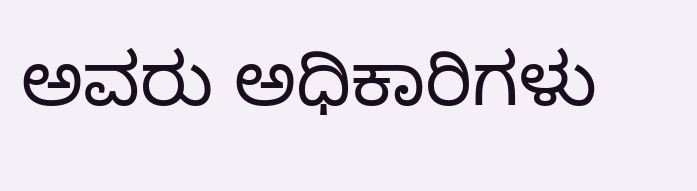ಅವರು ಅಧಿಕಾರಿಗಳು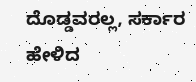ದೊಡ್ಡವರಲ್ಲ, ಸರ್ಕಾರ ಹೇಳಿದ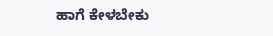ಹಾಗೆ ಕೇಳಬೇಕು